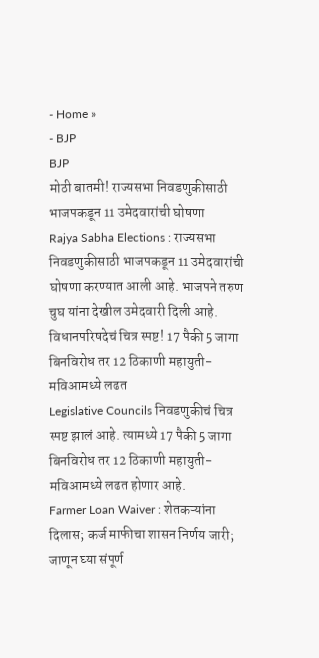- Home »
- BJP
BJP
मोठी बातमी! राज्यसभा निवडणुकीसाठी भाजपकडून 11 उमेदवारांची घोषणा
Rajya Sabha Elections : राज्यसभा निवडणुकीसाठी भाजपकडून 11 उमेदवारांची घोषणा करण्यात आली आहे. भाजपने तरुण चुघ यांना देखील उमेदवारी दिली आहे.
विधानपरिषदेचं चित्र स्पष्ट! 17 पैकी 5 जागा बिनविरोध तर 12 ठिकाणी महायुती-मविआमध्ये लढत
Legislative Councils निवडणुकीचं चित्र स्पष्ट झालं आहे. त्यामध्ये 17 पैकी 5 जागा बिनविरोध तर 12 ठिकाणी महायुती-मविआमध्ये लढत होणार आहे.
Farmer Loan Waiver : शेतकऱ्यांना दिलास; कर्ज माफीचा शासन निर्णय जारी; जाणून घ्या संपूर्ण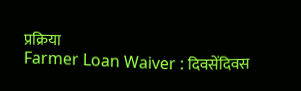प्रक्रिया
Farmer Loan Waiver : दिवसेंदिवस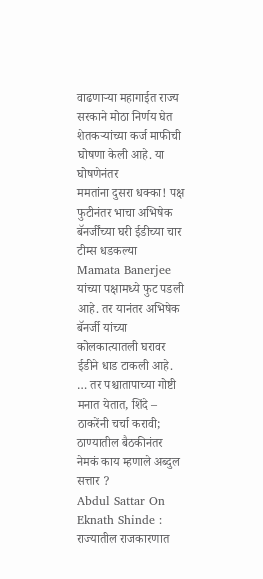वाढणाऱ्या महागाईत राज्य सरकाने मोठा निर्णय घेत शेतकऱ्यांच्या कर्ज माफीची घोषणा केली आहे. या घोषणेनंतर
ममतांना दुसरा धक्का! पक्ष फुटीनंतर भाचा अभिषेक बॅनर्जींच्या घरी ईडीच्या चार टीम्स धडकल्या
Mamata Banerjee यांच्या पक्षामध्ये फुट पडली आहे. तर यानंतर अभिषेक बॅनर्जी यांच्या कोलकात्यातली घरावर ईडीने धाड टाकली आहे.
… तर पश्चातापाच्या गोष्टी मनात येतात, शिंदे – ठाकरेंनी चर्चा करावी; ठाण्यातील बैठकीनंतर नेमकं काय म्हणाले अब्दुल सत्तार ?
Abdul Sattar On Eknath Shinde : राज्यातील राजकारणात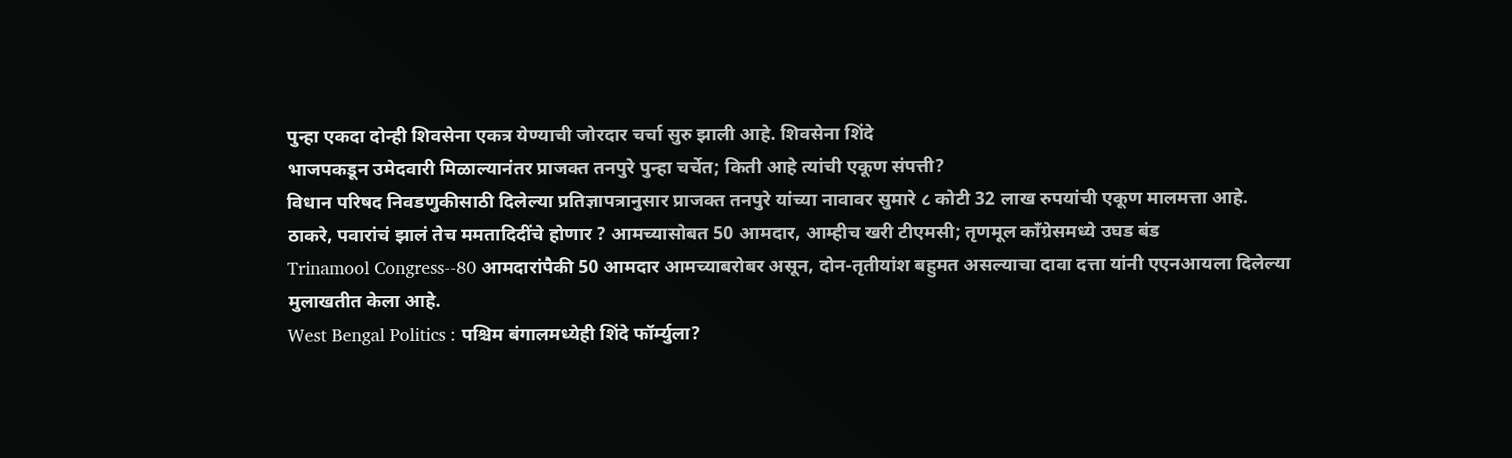पुन्हा एकदा दोन्ही शिवसेना एकत्र येण्याची जोरदार चर्चा सुरु झाली आहे. शिवसेना शिंदे
भाजपकडून उमेदवारी मिळाल्यानंतर प्राजक्त तनपुरे पुन्हा चर्चेत; किती आहे त्यांची एकूण संपत्ती?
विधान परिषद निवडणुकीसाठी दिलेल्या प्रतिज्ञापत्रानुसार प्राजक्त तनपुरे यांच्या नावावर सुमारे ८ कोटी 32 लाख रुपयांची एकूण मालमत्ता आहे.
ठाकरे, पवारांचं झालं तेच ममतादिदींचे होणार ? आमच्यासोबत 50 आमदार, आम्हीच खरी टीएमसी; तृणमूल काँग्रेसमध्ये उघड बंड
Trinamool Congress--80 आमदारांपैकी 50 आमदार आमच्याबरोबर असून, दोन-तृतीयांश बहुमत असल्याचा दावा दत्ता यांनी एएनआयला दिलेल्या मुलाखतीत केला आहे.
West Bengal Politics : पश्चिम बंगालमध्येही शिंदे फॉर्म्युला?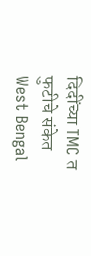दिदींच्या TMC त फुटीचे संकेत
West Bengal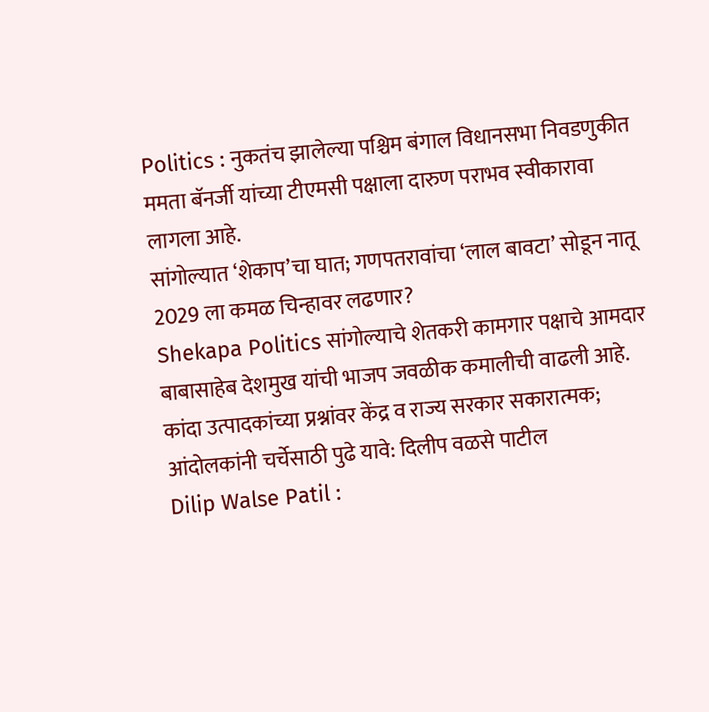Politics : नुकतंच झालेल्या पश्चिम बंगाल विधानसभा निवडणुकीत ममता बॅनर्जी यांच्या टीएमसी पक्षाला दारुण पराभव स्वीकारावा लागला आहे.
सांगोल्यात ‘शेकाप’चा घात; गणपतरावांचा ‘लाल बावटा’ सोडून नातू 2029 ला कमळ चिन्हावर लढणार?
Shekapa Politics सांगोल्याचे शेतकरी कामगार पक्षाचे आमदार बाबासाहेब देशमुख यांची भाजप जवळीक कमालीची वाढली आहे.
कांदा उत्पादकांच्या प्रश्नांवर केंद्र व राज्य सरकार सकारात्मक; आंदोलकांनी चर्चेसाठी पुढे यावे: दिलीप वळसे पाटील
Dilip Walse Patil :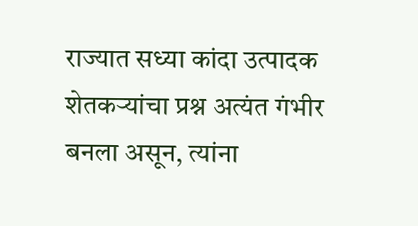राज्यात सध्या कांदा उत्पादक शेतकऱ्यांचा प्रश्न अत्यंत गंभीर बनला असून, त्यांना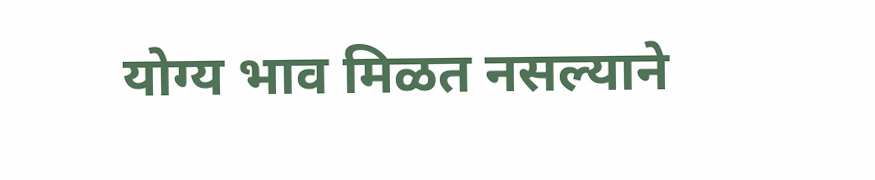योग्य भाव मिळत नसल्याने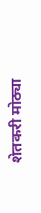शेतकरी मोठ्या